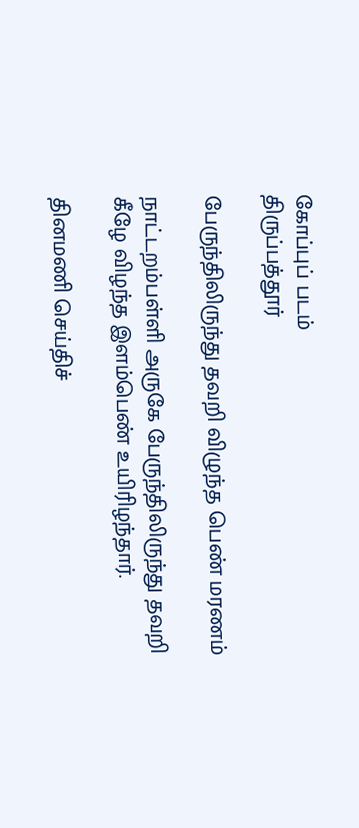கோப்புப் படம்
திருப்பத்தூர்

பேருந்திலிருந்து தவறி விழுந்த பெண் மரணம்

நாட்டறம்பள்ளி அருகே பேருந்திலிருந்து தவறி கீழே விழந்த இளம்பெண் உயிரிழந்தார்.

தினமணி செய்திச்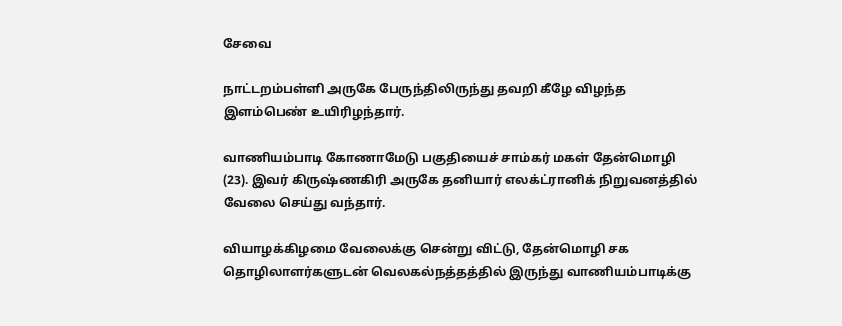சேவை

நாட்டறம்பள்ளி அருகே பேருந்திலிருந்து தவறி கீழே விழந்த இளம்பெண் உயிரிழந்தார்.

வாணியம்பாடி கோணாமேடு பகுதியைச் சாம்கர் மகள் தேன்மொழி (23). இவர் கிருஷ்ணகிரி அருகே தனியார் எலக்ட்ரானிக் நிறுவனத்தில் வேலை செய்து வந்தார்.

வியாழக்கிழமை வேலைக்கு சென்று விட்டு, தேன்மொழி சக தொழிலாளர்களுடன் வெலகல்நத்தத்தில் இருந்து வாணியம்பாடிக்கு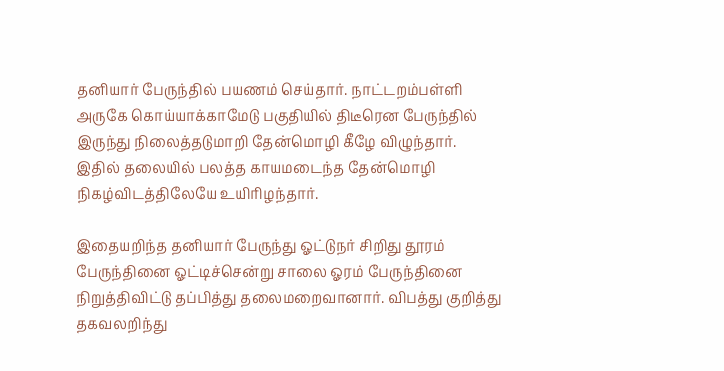தனியார் பேருந்தில் பயணம் செய்தார். நாட்டறம்பள்ளி அருகே கொய்யாக்காமேடு பகுதியில் திடீரென பேருந்தில் இருந்து நிலைத்தடுமாறி தேன்மொழி கீழே விழுந்தார். இதில் தலையில் பலத்த காயமடைந்த தேன்மொழி நிகழ்விடத்திலேயே உயிரிழந்தார்.

இதையறிந்த தனியார் பேருந்து ஓட்டுநர் சிறிது தூரம் பேருந்தினை ஓட்டிச்சென்று சாலை ஓரம் பேருந்தினை நிறுத்திவிட்டு தப்பித்து தலைமறைவானார். விபத்து குறித்து தகவலறிந்து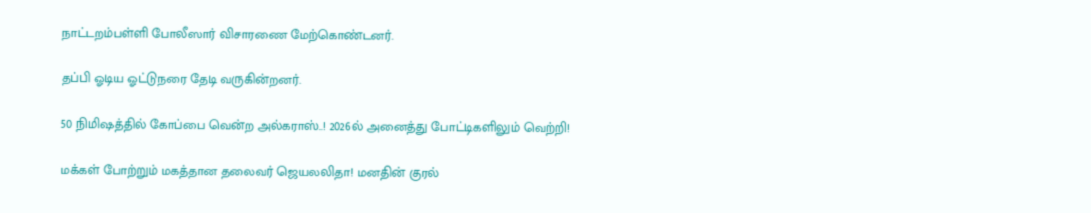நாட்டறம்பள்ளி போலீஸார் விசாரணை மேற்கொண்டனர்.

தப்பி ஓடிய ஓட்டுநரை தேடி வருகின்றனர்.

50 நிமிஷத்தில் கோப்பை வென்ற அல்கராஸ்..! 2026ல் அனைத்து போட்டிகளிலும் வெற்றி!

மக்கள் போற்றும் மகத்தான தலைவர் ஜெயலலிதா! மனதின் குரல்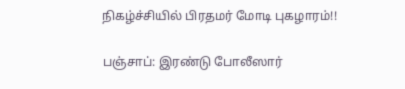நிகழ்ச்சியில் பிரதமர் மோடி புகழாரம்!!

பஞ்சாப்: இரண்டு போலீஸார்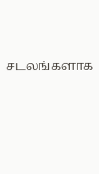சடலங்களாக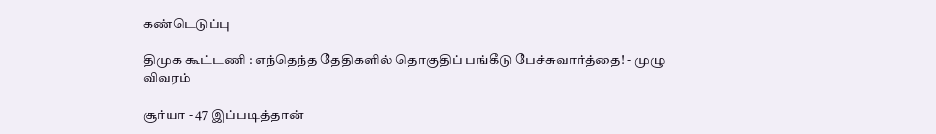கண்டெடுப்பு

திமுக கூட்டணி : எந்தெந்த தேதிகளில் தொகுதிப் பங்கீடு பேச்சுவார்த்தை! - முழு விவரம்

சூர்யா - 47 இப்படித்தான்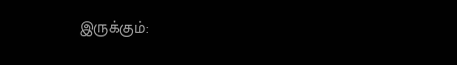இருக்கும்: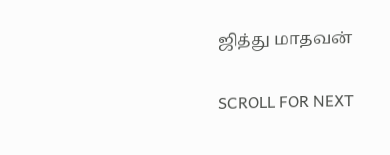ஜித்து மாதவன்

SCROLL FOR NEXT